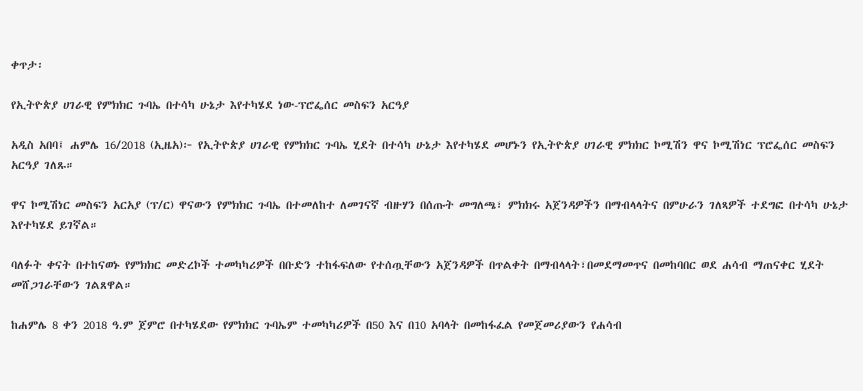ቀጥታ፡

የኢትዮጵያ ሀገራዊ የምክክር ጉባኤ በተሳካ ሁኔታ እየተካሄደ ነው-ፕሮፌሰር መስፍን አርዓያ

አዲስ አበባ፤ ሐምሌ 16/2018 (ኢዜአ)፦ የኢትዮጵያ ሀገራዊ የምክክር ጉባኤ ሂደት በተሳካ ሁኔታ እየተካሄደ መሆኑን የኢትዮጵያ ሀገራዊ ምክክር ኮሚሽን ዋና ኮሚሽነር ፕሮፌሰር መስፍን አርዓያ ገለጹ።

ዋና ኮሚሽነር መስፍን አርአያ (ፕ/ር) ዋናውን የምክክር ጉባኤ በተመለከተ ለመገናኛ ብዙሃን በሰጡት መግለጫ፣ ምክክሩ አጀንዳዎችን በማብላላትና በምሁራን ገለጻዎች ተደግፎ በተሳካ ሁኔታ እየተካሄደ ይገኛል።

ባለፉት ቀናት በተከናወኑ የምክክር መድረኮች ተመካካሪዎች በቡድን ተከፋፍለው የተሰጧቸውን አጀንዳዎች በጥልቀት በማብላላት፣በመደማመጥና በመከባበር ወደ ሐሳብ ማጠናቀር ሂደት መሸጋገራቸውን ገልጸዋል።

ከሐምሌ 8 ቀን 2018 ዓ.ም ጀምሮ በተካሄደው የምክክር ጉባኤም ተመካካሪዎች በ50 እና በ10 አባላት በመከፋፈል የመጀመሪያውን የሐሳብ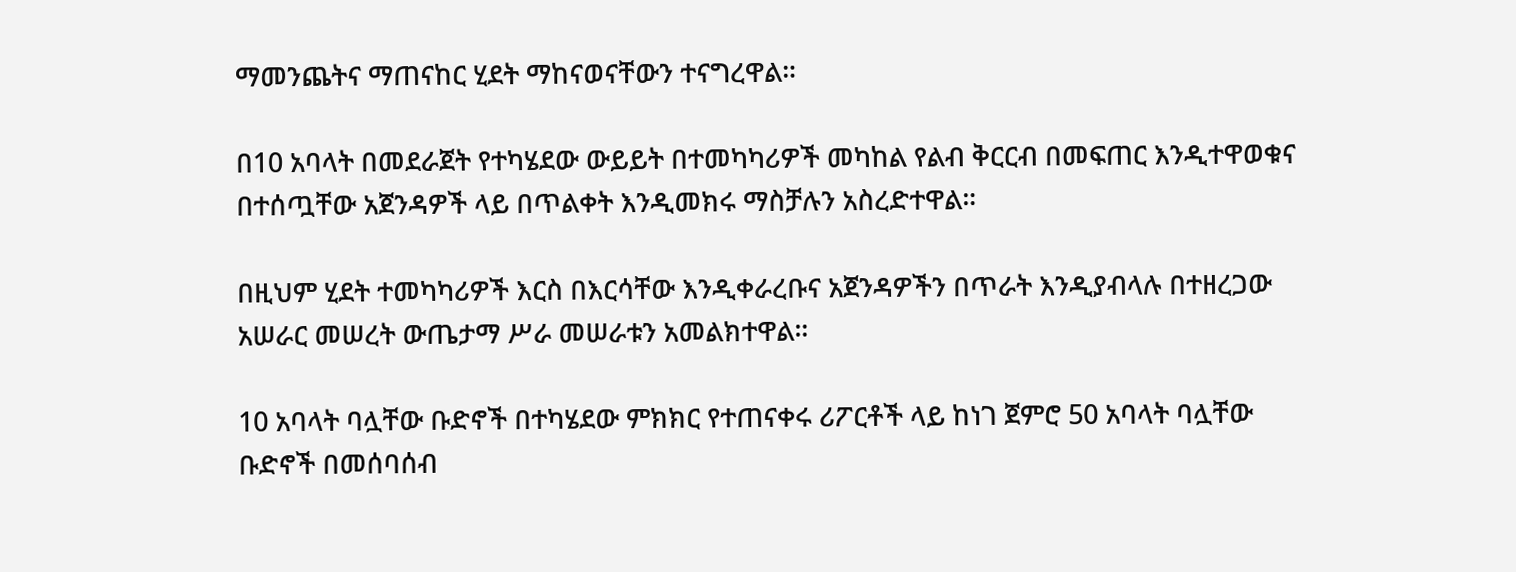ማመንጨትና ማጠናከር ሂደት ማከናወናቸውን ተናግረዋል።

በ10 አባላት በመደራጀት የተካሄደው ውይይት በተመካካሪዎች መካከል የልብ ቅርርብ በመፍጠር እንዲተዋወቁና በተሰጧቸው አጀንዳዎች ላይ በጥልቀት እንዲመክሩ ማስቻሉን አስረድተዋል።

በዚህም ሂደት ተመካካሪዎች እርስ በእርሳቸው እንዲቀራረቡና አጀንዳዎችን በጥራት እንዲያብላሉ በተዘረጋው አሠራር መሠረት ውጤታማ ሥራ መሠራቱን አመልክተዋል።

10 አባላት ባሏቸው ቡድኖች በተካሄደው ምክክር የተጠናቀሩ ሪፖርቶች ላይ ከነገ ጀምሮ 50 አባላት ባሏቸው ቡድኖች በመሰባሰብ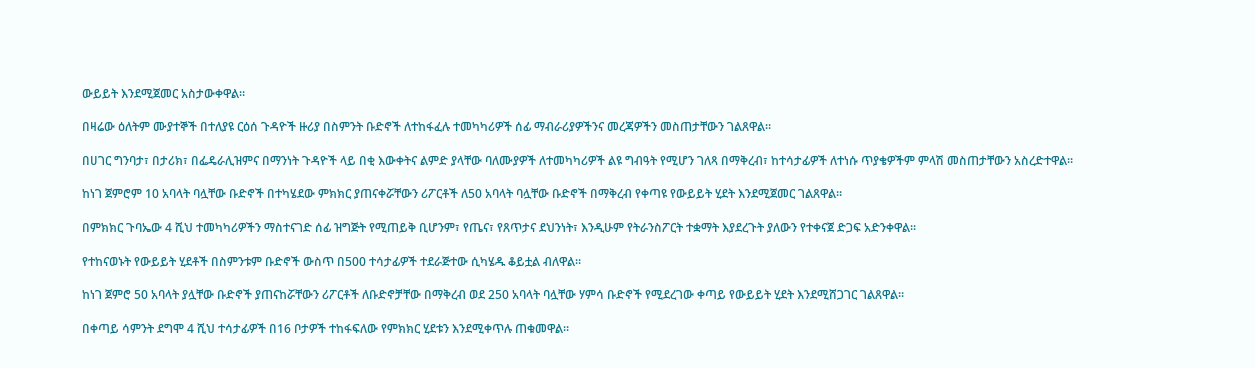ውይይት እንደሚጀመር አስታውቀዋል።

በዛሬው ዕለትም ሙያተኞች በተለያዩ ርዕሰ ጉዳዮች ዙሪያ በስምንት ቡድኖች ለተከፋፈሉ ተመካካሪዎች ሰፊ ማብራሪያዎችንና መረጃዎችን መስጠታቸውን ገልጸዋል።

በሀገር ግንባታ፣ በታሪክ፣ በፌዴራሊዝምና በማንነት ጉዳዮች ላይ በቂ እውቀትና ልምድ ያላቸው ባለሙያዎች ለተመካካሪዎች ልዩ ግብዓት የሚሆን ገለጻ በማቅረብ፣ ከተሳታፊዎች ለተነሱ ጥያቄዎችም ምላሽ መስጠታቸውን አስረድተዋል።

ከነገ ጀምሮም 10 አባላት ባሏቸው ቡድኖች በተካሄደው ምክክር ያጠናቀሯቸውን ሪፖርቶች ለ50 አባላት ባሏቸው ቡድኖች በማቅረብ የቀጣዩ የውይይት ሂደት እንደሚጀመር ገልጸዋል።

በምክክር ጉባኤው 4 ሺህ ተመካካሪዎችን ማስተናገድ ሰፊ ዝግጅት የሚጠይቅ ቢሆንም፣ የጤና፣ የጸጥታና ደህንነት፣ እንዲሁም የትራንስፖርት ተቋማት እያደረጉት ያለውን የተቀናጀ ድጋፍ አድንቀዋል።

የተከናወኑት የውይይት ሂደቶች በስምንቱም ቡድኖች ውስጥ በ500 ተሳታፊዎች ተደራጅተው ሲካሄዱ ቆይቷል ብለዋል።

ከነገ ጀምሮ 50 አባላት ያሏቸው ቡድኖች ያጠናከሯቸውን ሪፖርቶች ለቡድኖቻቸው በማቅረብ ወደ 250 አባላት ባሏቸው ሃምሳ ቡድኖች የሚደረገው ቀጣይ የውይይት ሂደት እንደሚሸጋገር ገልጸዋል።

በቀጣይ ሳምንት ደግሞ 4 ሺህ ተሳታፊዎች በ16 ቦታዎች ተከፋፍለው የምክክር ሂደቱን እንደሚቀጥሉ ጠቁመዋል።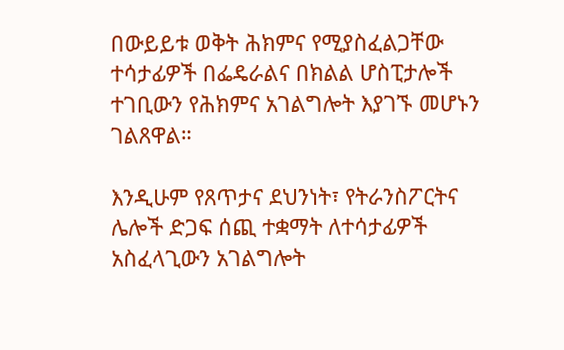በውይይቱ ወቅት ሕክምና የሚያስፈልጋቸው ተሳታፊዎች በፌዴራልና በክልል ሆስፒታሎች ተገቢውን የሕክምና አገልግሎት እያገኙ መሆኑን ገልጸዋል።

እንዲሁም የጸጥታና ደህንነት፣ የትራንስፖርትና ሌሎች ድጋፍ ሰጪ ተቋማት ለተሳታፊዎች አስፈላጊውን አገልግሎት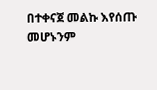በተቀናጀ መልኩ እየሰጡ መሆኑንም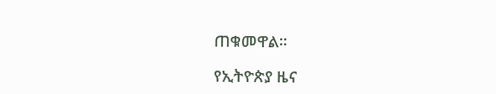ጠቁመዋል።

የኢትዮጵያ ዜና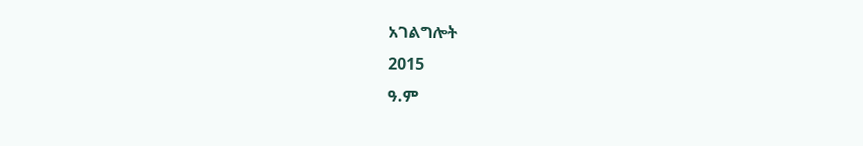አገልግሎት
2015
ዓ.ም